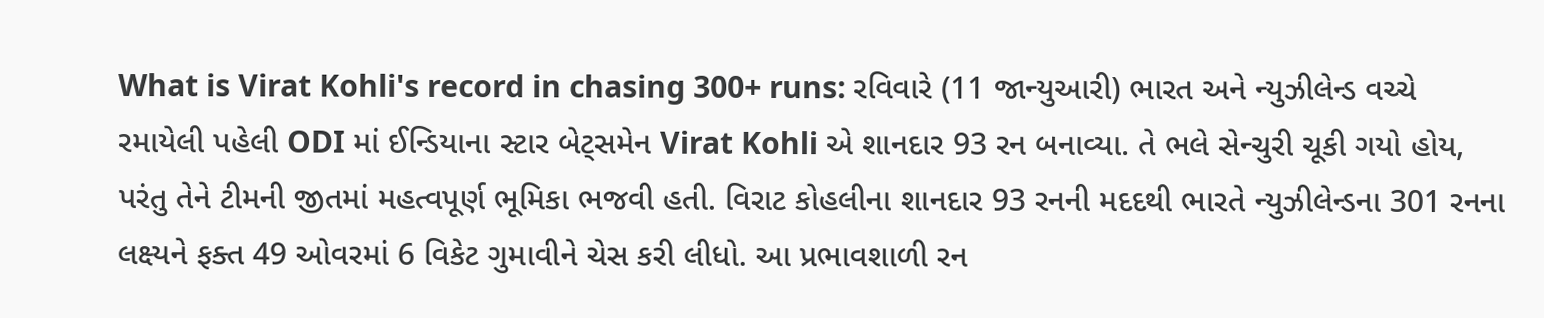What is Virat Kohli's record in chasing 300+ runs: રવિવારે (11 જાન્યુઆરી) ભારત અને ન્યુઝીલેન્ડ વચ્ચે રમાયેલી પહેલી ODI માં ઈન્ડિયાના સ્ટાર બેટ્સમેન Virat Kohli એ શાનદાર 93 રન બનાવ્યા. તે ભલે સેન્ચુરી ચૂકી ગયો હોય, પરંતુ તેને ટીમની જીતમાં મહત્વપૂર્ણ ભૂમિકા ભજવી હતી. વિરાટ કોહલીના શાનદાર 93 રનની મદદથી ભારતે ન્યુઝીલેન્ડના 301 રનના લક્ષ્યને ફક્ત 49 ઓવરમાં 6 વિકેટ ગુમાવીને ચેસ કરી લીધો. આ પ્રભાવશાળી રન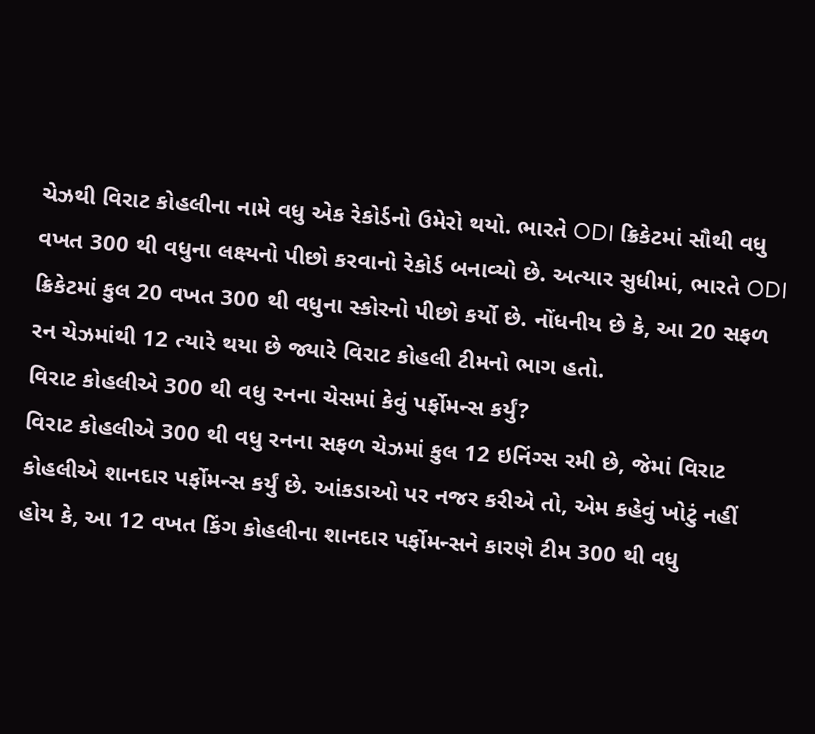ચેઝથી વિરાટ કોહલીના નામે વધુ એક રેકોર્ડનો ઉમેરો થયો. ભારતે ODI ક્રિકેટમાં સૌથી વધુ વખત 300 થી વધુના લક્ષ્યનો પીછો કરવાનો રેકોર્ડ બનાવ્યો છે. અત્યાર સુધીમાં, ભારતે ODI ક્રિકેટમાં કુલ 20 વખત 300 થી વધુના સ્કોરનો પીછો કર્યો છે. નોંધનીય છે કે, આ 20 સફળ રન ચેઝમાંથી 12 ત્યારે થયા છે જ્યારે વિરાટ કોહલી ટીમનો ભાગ હતો.
વિરાટ કોહલીએ 300 થી વધુ રનના ચેસમાં કેવું પર્ફોમન્સ કર્યું?
વિરાટ કોહલીએ 300 થી વધુ રનના સફળ ચેઝમાં કુલ 12 ઇનિંગ્સ રમી છે, જેમાં વિરાટ કોહલીએ શાનદાર પર્ફોમન્સ કર્યું છે. આંકડાઓ પર નજર કરીએ તો, એમ કહેવું ખોટું નહીં હોય કે, આ 12 વખત કિંગ કોહલીના શાનદાર પર્ફોમન્સને કારણે ટીમ 300 થી વધુ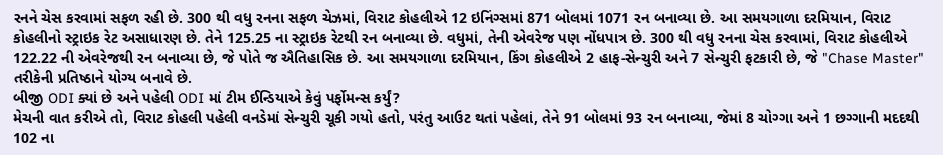રનને ચેસ કરવામાં સફળ રહી છે. 300 થી વધુ રનના સફળ ચેઝમાં, વિરાટ કોહલીએ 12 ઇનિંગ્સમાં 871 બોલમાં 1071 રન બનાવ્યા છે. આ સમયગાળા દરમિયાન, વિરાટ કોહલીનો સ્ટ્રાઇક રેટ અસાધારણ છે. તેને 125.25 ના સ્ટ્રાઇક રેટથી રન બનાવ્યા છે. વધુમાં, તેની એવરેજ પણ નોંધપાત્ર છે. 300 થી વધુ રનના ચેસ કરવામાં, વિરાટ કોહલીએ 122.22 ની એવરેજથી રન બનાવ્યા છે, જે પોતે જ ઐતિહાસિક છે. આ સમયગાળા દરમિયાન, કિંગ કોહલીએ 2 હાફ-સેન્ચુરી અને 7 સેન્ચુરી ફટકારી છે, જે "Chase Master" તરીકેની પ્રતિષ્ઠાને યોગ્ય બનાવે છે.
બીજી ODI ક્યાં છે અને પહેલી ODI માં ટીમ ઈન્ડિયાએ કેવું પર્ફોમન્સ કર્યું?
મેચની વાત કરીએ તો, વિરાટ કોહલી પહેલી વનડેમાં સેન્ચુરી ચૂકી ગયો હતો, પરંતુ આઉટ થતાં પહેલાં, તેને 91 બોલમાં 93 રન બનાવ્યા, જેમાં 8 ચોગ્ગા અને 1 છગ્ગાની મદદથી 102 ના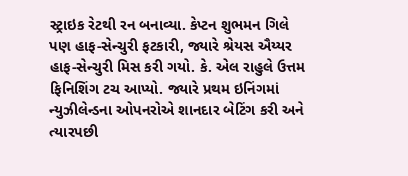સ્ટ્રાઇક રેટથી રન બનાવ્યા. કેપ્ટન શુભમન ગિલે પણ હાફ-સેન્ચુરી ફટકારી, જ્યારે શ્રેયસ ઐય્યર હાફ-સેન્ચુરી મિસ કરી ગયો. કે. એલ રાહુલે ઉત્તમ ફિનિશિંગ ટચ આપ્યો. જ્યારે પ્રથમ ઇનિંગમાં ન્યુઝીલેન્ડના ઓપનરોએ શાનદાર બેટિંગ કરી અને ત્યારપછી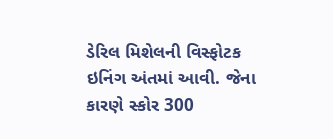ડેરિલ મિશેલની વિસ્ફોટક ઇનિંગ અંતમાં આવી. જેના કારણે સ્કોર 300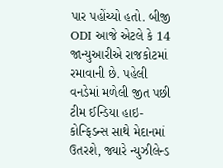પાર પહોંચ્યો હતો. બીજી ODI આજે એટલે કે 14 જાન્યુઆરીએ રાજકોટમાં રમાવાની છે. પહેલી વનડેમાં મળેલી જીત પછી ટીમ ઈન્ડિયા હાઇ-કોન્ફિડન્સ સાથે મેદાનમાં ઉતરશે, જ્યારે ન્યુઝીલેન્ડ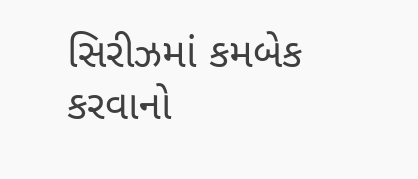સિરીઝમાં કમબેક કરવાનો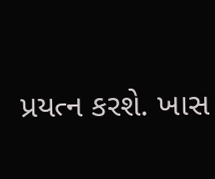પ્રયત્ન કરશે. ખાસ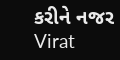કરીને નજર Virat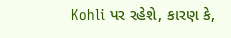Kohli પર રહેશે, કારણ કે,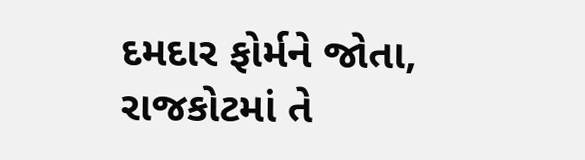દમદાર ફોર્મને જોતા, રાજકોટમાં તે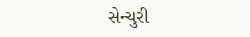સેન્ચુરી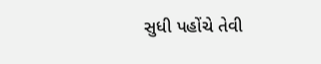સુધી પહોંચે તેવી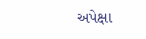અપેક્ષા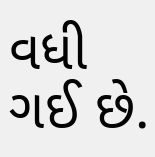વધી ગઈ છે.